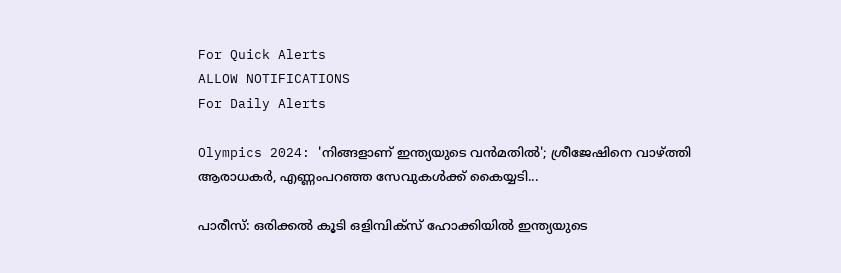For Quick Alerts
ALLOW NOTIFICATIONS
For Daily Alerts

Olympics 2024: 'നിങ്ങളാണ് ഇന്ത്യയുടെ വൻമതിൽ'; ശ്രീജേഷിനെ വാഴ്ത്തി ആരാധകർ, എണ്ണംപറഞ്ഞ സേവുകൾക്ക് കൈയ്യടി...

പാരീസ്: ഒരിക്കൽ കൂടി ഒളിമ്പിക്‌സ് ഹോക്കിയിൽ ഇന്ത്യയുടെ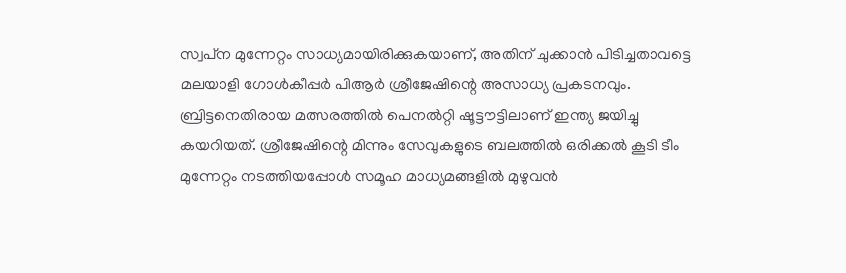സ്വപ്‌ന മുന്നേറ്റം സാധ്യമായിരിക്കുകയാണ്, അതിന് ചുക്കാൻ പിടിച്ചതാവട്ടെ മലയാളി ഗോൾകീപ്പർ പിആർ ശ്രീജേഷിന്റെ അസാധ്യ പ്രകടനവും. ബ്രിട്ടനെതിരായ മത്സരത്തിൽ പെനൽറ്റി ഷൂട്ടൗട്ടിലാണ് ഇന്ത്യ ജയിച്ചു കയറിയത്. ശ്രീജേഷിന്റെ മിന്നും സേവുകളുടെ ബലത്തിൽ ഒരിക്കൽ കൂടി ടീം മുന്നേറ്റം നടത്തിയപ്പോൾ സമൂഹ മാധ്യമങ്ങളിൽ മുഴുവൻ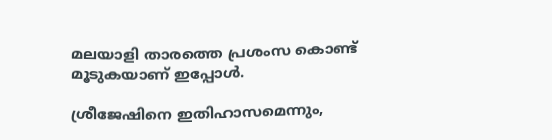മലയാളി താരത്തെ പ്രശംസ കൊണ്ട് മൂടുകയാണ് ഇപ്പോൾ.

ശ്രീജേഷിനെ ഇതിഹാസമെന്നും,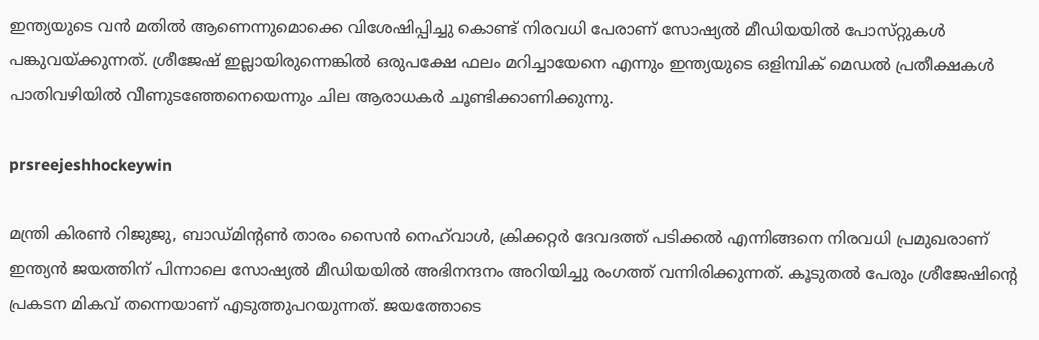ഇന്ത്യയുടെ വൻ മതിൽ ആണെന്നുമൊക്കെ വിശേഷിപ്പിച്ചു കൊണ്ട് നിരവധി പേരാണ് സോഷ്യൽ മീഡിയയിൽ പോസ്‌റ്റുകൾ പങ്കുവയ്ക്കുന്നത്. ശ്രീജേഷ് ഇല്ലായിരുന്നെങ്കിൽ ഒരുപക്ഷേ ഫലം മറിച്ചായേനെ എന്നും ഇന്ത്യയുടെ ഒളിമ്പിക് മെഡൽ പ്രതീക്ഷകൾ പാതിവഴിയിൽ വീണുടഞ്ഞേനെയെന്നും ചില ആരാധകർ ചൂണ്ടിക്കാണിക്കുന്നു.

prsreejeshhockeywin

മന്ത്രി കിരൺ റിജുജു, ബാഡ്‌മിന്റൺ താരം സൈൻ നെഹ്‌വാൾ, ക്രിക്കറ്റർ ദേവദത്ത് പടിക്കൽ എന്നിങ്ങനെ നിരവധി പ്രമുഖരാണ് ഇന്ത്യൻ ജയത്തിന് പിന്നാലെ സോഷ്യൽ മീഡിയയിൽ അഭിനന്ദനം അറിയിച്ചു രംഗത്ത് വന്നിരിക്കുന്നത്. കൂടുതൽ പേരും ശ്രീജേഷിന്റെ പ്രകടന മികവ് തന്നെയാണ് എടുത്തുപറയുന്നത്. ജയത്തോടെ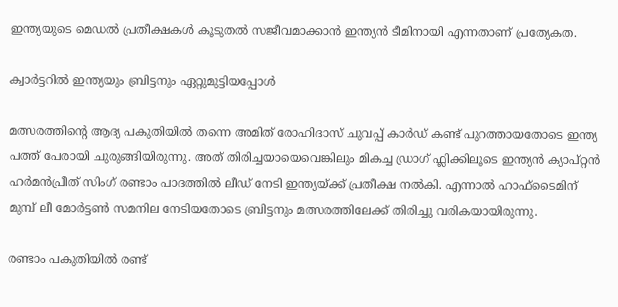ഇന്ത്യയുടെ മെഡൽ പ്രതീക്ഷകൾ കൂടുതൽ സജീവമാക്കാൻ ഇന്ത്യൻ ടീമിനായി എന്നതാണ് പ്രത്യേകത.

ക്വാർട്ടറിൽ ഇന്ത്യയും ബ്രിട്ടനും ഏറ്റുമുട്ടിയപ്പോൾ

മത്സരത്തിന്റെ ആദ്യ പകുതിയിൽ തന്നെ അമിത് രോഹിദാസ്‌ ചുവപ്പ് കാർഡ് കണ്ട് പുറത്തായതോടെ ഇന്ത്യ പത്ത് പേരായി ചുരുങ്ങിയിരുന്നു. അത് തിരിച്ചയായെവെങ്കിലും മികച്ച ഡ്രാഗ് ഫ്ലിക്കിലൂടെ ഇന്ത്യൻ ക്യാപ്റ്റൻ ഹർമൻപ്രീത് സിംഗ് രണ്ടാം പാദത്തിൽ ലീഡ് നേടി ഇന്ത്യയ്ക്ക് പ്രതീക്ഷ നൽകി. എന്നാൽ ഹാഫ്ടൈമിന് മുമ്പ് ലീ മോർട്ടൺ സമനില നേടിയതോടെ ബ്രിട്ടനും മത്സരത്തിലേക്ക് തിരിച്ചു വരികയായിരുന്നു.

രണ്ടാം പകുതിയിൽ രണ്ട്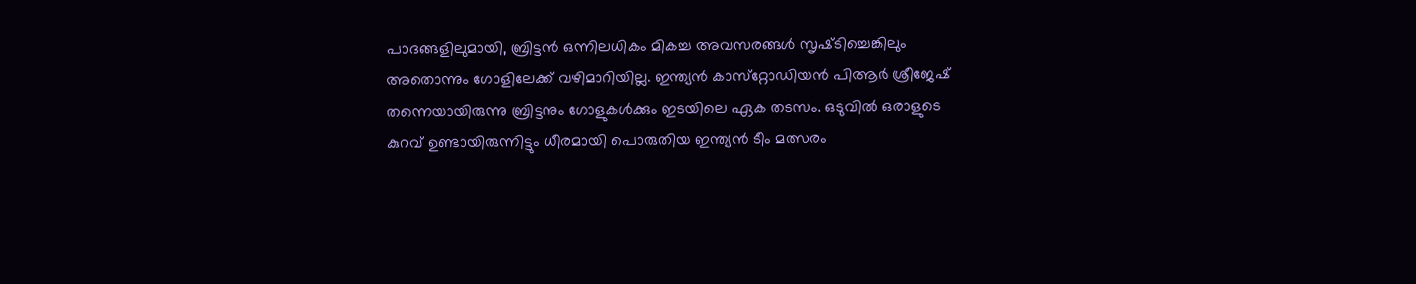പാദങ്ങളിലുമായി, ബ്രിട്ടൻ ഒന്നിലധികം മികച്ച അവസരങ്ങൾ സൃഷ്‌ടിച്ചെങ്കിലും അതൊന്നും ഗോളിലേക്ക് വഴിമാറിയില്ല. ഇന്ത്യൻ കാസ്‌റ്റോഡിയൻ പിആർ ശ്രീജേഷ് തന്നെയായിരുന്നു ബ്രിട്ടനും ഗോളുകൾക്കും ഇടയിലെ ഏക തടസം. ഒടുവിൽ ഒരാളുടെ കുറവ് ഉണ്ടായിരുന്നിട്ടും ധീരമായി പൊരുതിയ ഇന്ത്യൻ ടീം മത്സരം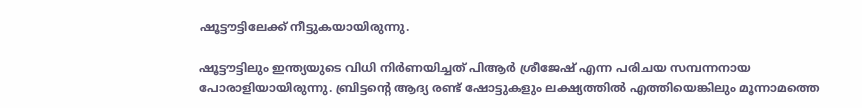ഷൂട്ടൗട്ടിലേക്ക് നീട്ടുകയായിരുന്നു.

ഷൂട്ടൗട്ടിലും ഇന്ത്യയുടെ വിധി നിർണയിച്ചത് പിആർ ശ്രീജേഷ് എന്ന പരിചയ സമ്പന്നനായ പോരാളിയായിരുന്നു. ബ്രിട്ടന്റെ ആദ്യ രണ്ട് ഷോട്ടുകളും ലക്ഷ്യത്തിൽ എത്തിയെങ്കിലും മൂന്നാമത്തെ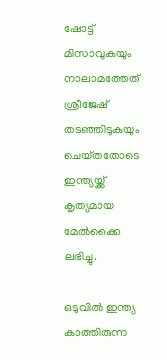ഷോട്ട് മിസാവുകയും നാലാമത്തേത് ശ്രീജേഷ് തടഞ്ഞിടുകയും ചെയ്‌തതോടെ ഇന്ത്യയ്ക്ക് കൃത്യമായ മേൽക്കൈ ലഭിച്ചു.

ഒടുവിൽ ഇന്ത്യ കാത്തിരുന്ന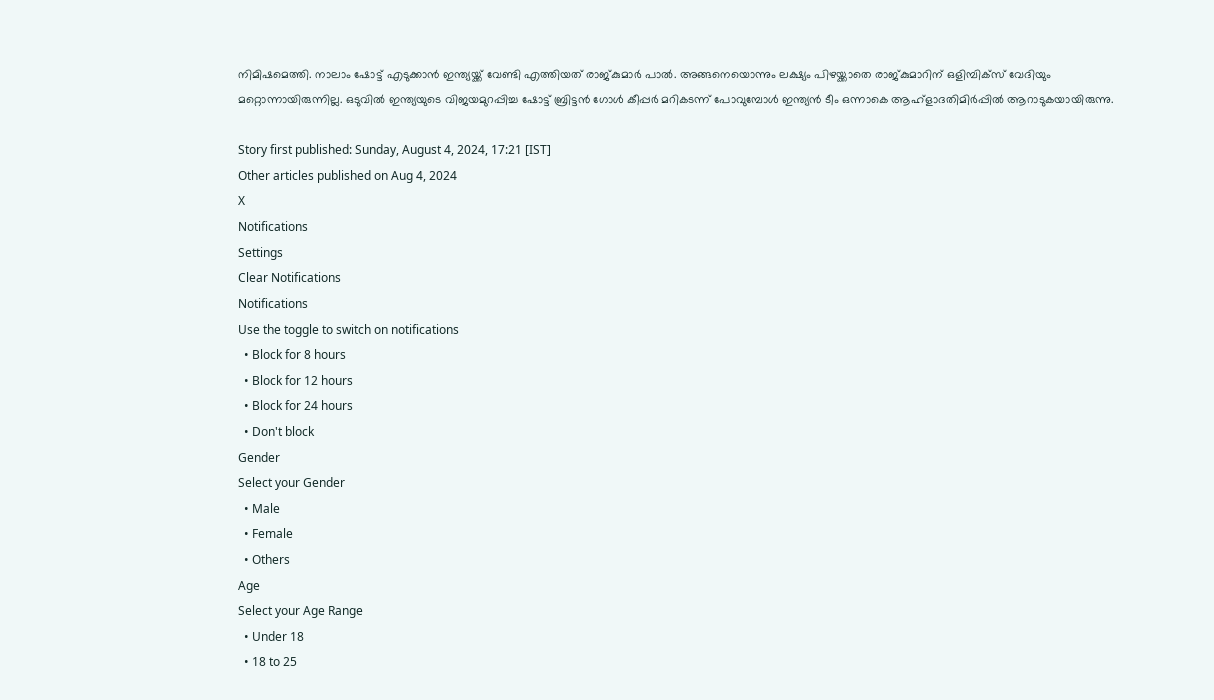നിമിഷമെത്തി. നാലാം ഷോട്ട് എടുക്കാൻ ഇന്ത്യയ്ക്ക് വേണ്ടി എത്തിയത് രാജ്‌കുമാർ പാൽ. അങ്ങനെയൊന്നും ലക്ഷ്യം പിഴയ്ക്കാതെ രാജ്‌കുമാറിന് ഒളിമ്പിക്‌സ് വേദിയും മറ്റൊന്നായിരുന്നില്ല. ഒടുവിൽ ഇന്ത്യയുടെ വിജയമുറപ്പിച്ച ഷോട്ട് ബ്രിട്ടൻ ഗോൾ കീപ്പർ മറികടന്ന് പോവുമ്പോൾ ഇന്ത്യൻ ടീം ഒന്നാകെ ആഹ്ളാദതിമിർപ്പിൽ ആറാടുകയായിരുന്നു.

Story first published: Sunday, August 4, 2024, 17:21 [IST]
Other articles published on Aug 4, 2024
X
Notifications
Settings
Clear Notifications
Notifications
Use the toggle to switch on notifications
  • Block for 8 hours
  • Block for 12 hours
  • Block for 24 hours
  • Don't block
Gender
Select your Gender
  • Male
  • Female
  • Others
Age
Select your Age Range
  • Under 18
  • 18 to 25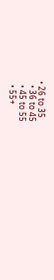• 26 to 35
  • 36 to 45
  • 45 to 55
  • 55+